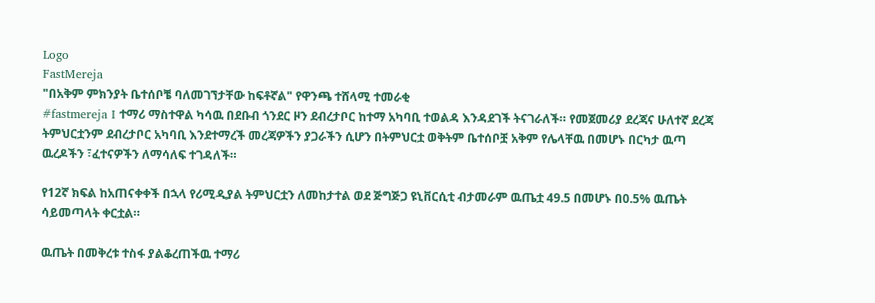Logo
FastMereja
"በአቅም ምክንያት ቤተሰቦቼ ባለመገኘታቸው ከፍቶኛል" የዋንጫ ተሸላሚ ተመራቂ
#fastmereja I ተማሪ ማስተዋል ካሳዉ በደቡብ ጎንደር ዞን ደብረታቦር ከተማ አካባቢ ተወልዳ እንዳደገች ትናገራለች። የመጀመሪያ ደረጃና ሁለተኛ ደረጃ ትምህርቷንም ደብረታቦር አካባቢ እንደተማረች መረጃዎችን ያጋራችን ሲሆን በትምህርቷ ወቅትም ቤተሰቦቿ አቅም የሌላቸዉ በመሆኑ በርካታ ዉጣ ዉረዶችን ፣ፈተናዎችን ለማሳለፍ ተገዳለች።

የ12ኛ ክፍል ከአጠናቀቀች በኋላ የሪሚዲያል ትምህርቷን ለመከታተል ወደ ጅግጅጋ ዩኒቨርሲቲ ብታመራም ዉጤቷ 49.5 በመሆኑ በ0.5% ዉጤት ሳይመጣላት ቀርቷል።

ዉጤት በመቅረቱ ተስፋ ያልቆረጠችዉ ተማሪ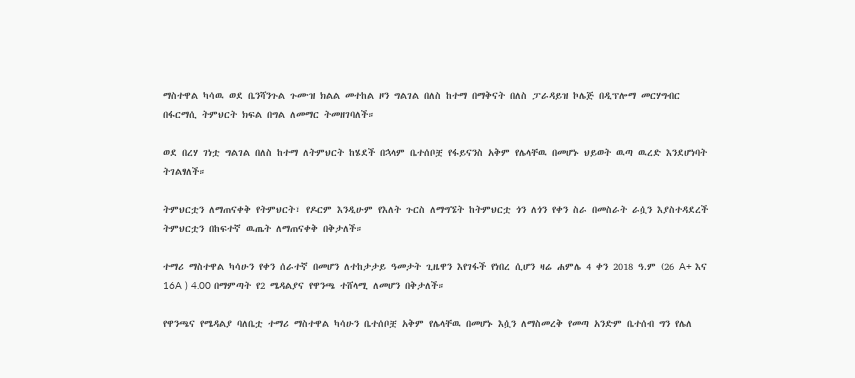ማስተዋል ካሳዉ ወደ ቤንሻንጉል ጉሙዝ ክልል መተከል ዞን ግልገል በለስ ከተማ በማቅናት በለስ ፓራዳይዝ ኮሌጅ በዲፕሎማ መርሃግብር በፋርማሲ ትምህርት ክፍል በግል ለመማር ትመዘገባለች።

ወደ በረሃ ገነቷ ግልገል በለስ ከተማ ለትምህርት ከሄደች በኋላም ቤተሰቦቿ የፋይናንስ አቅም የሌላቸዉ በመሆኑ ህይወት ዉጣ ዉረድ እንደሆነባት ትገልፃለች።

ትምህርቷን ለማጠናቀቅ የትምህርት፣ የዶርም እንዲሁም የእለት ጉርስ ለማግኜት ከትምህርቷ ጎን ለጎን የቀን ስራ በመስራት ራሷን እያስተዳደረች ትምህርቷን በከፍተኛ ዉጤት ለማጠናቀቅ በቅታለች።

ተማሪ ማስተዋል ካሳሁን የቀን ሰራተኛ በመሆን ለተከታታይ ዓመታት ጊዜዋን እየገፋች የነበረ ሲሆን ዛሬ ሐምሌ 4 ቀን 2018 ዓ.ም (26 A+ እና 16A ) 4.00 በማምጣት የ2 ሜዳልያና የዋንጫ ተሸላሚ ለመሆን በቅታለች።

የዋንጫና የሜዳልያ ባለቤቷ ተማሪ ማስተዋል ካሳሁን ቤተሰቦቿ አቅም የሌላቸዉ በመሆኑ እሷን ለማስመረቅ የመጣ አንድም ቤተሰብ ግን የሌለ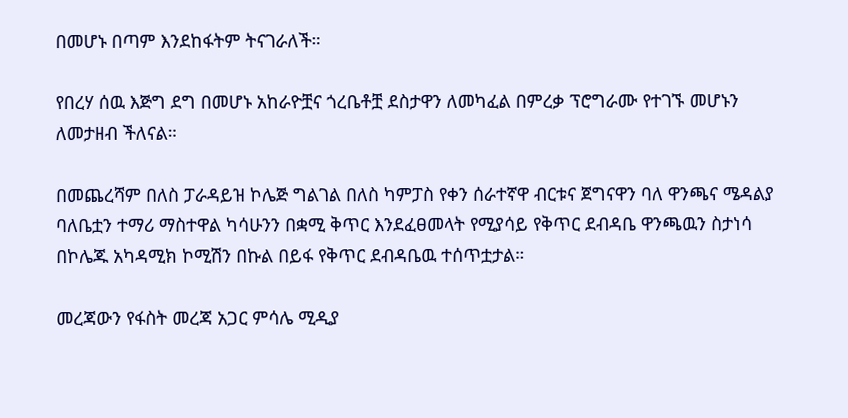በመሆኑ በጣም እንደከፋትም ትናገራለች።

የበረሃ ሰዉ እጅግ ደግ በመሆኑ አከራዮቿና ጎረቤቶቿ ደስታዋን ለመካፈል በምረቃ ፕሮግራሙ የተገኙ መሆኑን ለመታዘብ ችለናል።

በመጨረሻም በለስ ፓራዳይዝ ኮሌጅ ግልገል በለስ ካምፓስ የቀን ሰራተኛዋ ብርቱና ጀግናዋን ባለ ዋንጫና ሜዳልያ ባለቤቷን ተማሪ ማስተዋል ካሳሁንን በቋሚ ቅጥር እንደፈፀመላት የሚያሳይ የቅጥር ደብዳቤ ዋንጫዉን ስታነሳ በኮሌጁ አካዳሚክ ኮሚሽን በኩል በይፋ የቅጥር ደብዳቤዉ ተሰጥቷታል።

መረጃውን የፋስት መረጃ አጋር ምሳሌ ሚዲያ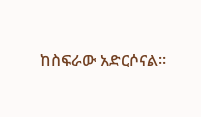ከስፍራው አድርሶናል።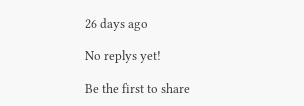26 days ago

No replys yet!

Be the first to share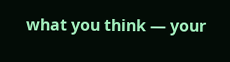what you think — your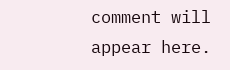comment will appear here.